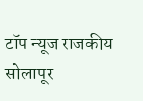टॉप न्यूज राजकीय सोलापूर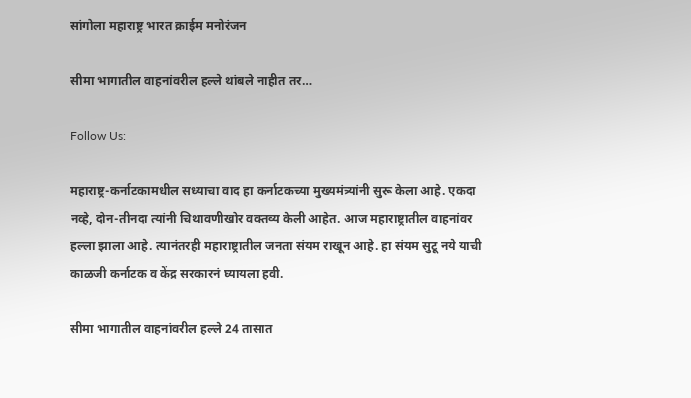सांगोला महाराष्ट्र भारत क्राईम मनोरंजन

सीमा भागातील वाहनांवरील हल्ले थांबले नाहीत तर…

Follow Us:

महाराष्ट्र-कर्नाटकामधील सध्याचा वाद हा कर्नाटकच्या मुख्यमंत्र्यांनी सुरू केला आहे. एकदा नव्हे, दोन-तीनदा त्यांनी चिथावणीखोर वक्तव्य केली आहेत. आज महाराष्ट्रातील वाहनांवर हल्ला झाला आहे. त्यानंतरही महाराष्ट्रातील जनता संयम राखून आहे. हा संयम सुटू नये याची काळजी कर्नाटक व केंद्र सरकारनं घ्यायला हवी.

सीमा भागातील वाहनांवरील हल्ले 24 तासात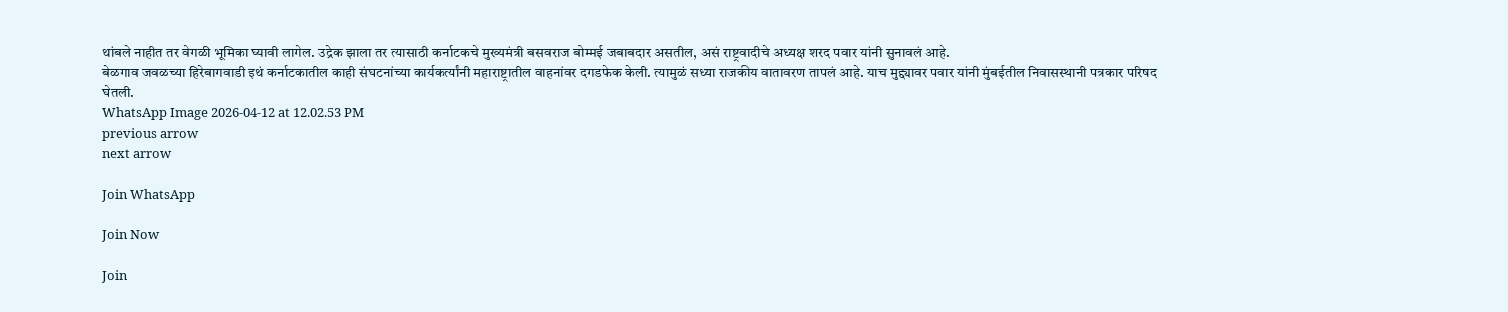थांबले नाहीत तर वेगळी भूमिका घ्यावी लागेल. उद्रेक झाला तर त्यासाठी कर्नाटकचे मुख्यमंत्री बसवराज बोम्मई जबाबदार असतील, असं राष्ट्रवादीचे अध्यक्ष शरद पवार यांनी सुनावलं आहे.
बेळगाव जवळच्या हिरेबागवाडी इथं कर्नाटकातील काही संघटनांच्या कार्यकर्त्यांनी महाराष्ट्रातील वाहनांवर दगडफेक केली. त्यामुळं सध्या राजकीय वातावरण तापलं आहे. याच मुद्द्यावर पवार यांनी मुंबईतील निवासस्थानी पत्रकार परिषद घेतली.
WhatsApp Image 2026-04-12 at 12.02.53 PM
previous arrow
next arrow

Join WhatsApp

Join Now

Join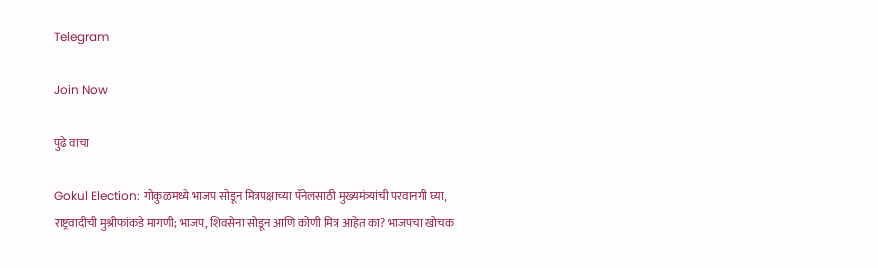Telegram

Join Now

पुढे वाचा

Gokul Election: गोकुळमध्ये भाजप सोडून मित्रपक्षाच्या पॅनेलसाठी मुख्यमंत्र्यांची परवानगी घ्या, राष्ट्रवादीची मुश्रीफांकडे मागणी; भाजप, शिवसेना सोडून आणि कोणी मित्र आहेत का? भाजपचा खोचक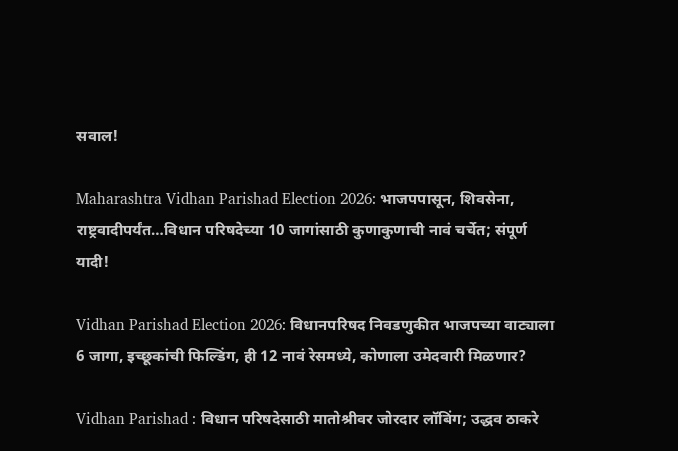सवाल!

Maharashtra Vidhan Parishad Election 2026: भाजपपासून, शिवसेना, राष्ट्रवादीपर्यंत…विधान परिषदेच्या 10 जागांसाठी कुणाकुणाची नावं चर्चेत; संपूर्ण यादी!

Vidhan Parishad Election 2026: विधानपरिषद निवडणुकीत भाजपच्या वाट्याला 6 जागा, इच्छूकांची फिल्डिंग, ही 12 नावं रेसमध्ये, कोणाला उमेदवारी मिळणार?

Vidhan Parishad : विधान परिषदेसाठी मातोश्रीवर जोरदार लॉबिंग; उद्धव ठाकरे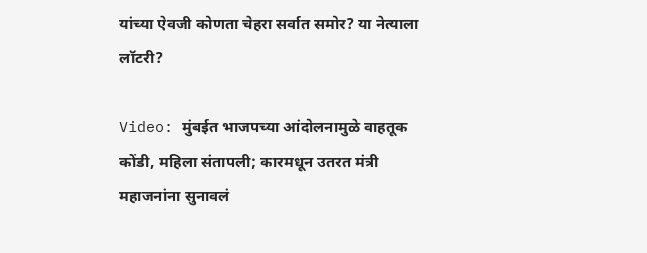यांच्या ऐवजी कोणता चेहरा सर्वात समोर? या नेत्याला लॉटरी?

Video: मुंबईत भाजपच्या आंदोलनामुळे वाहतूक कोंडी, महिला संतापली; कारमधून उतरत मंत्री महाजनांना सुनावलं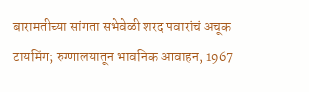बारामतीच्या सांगता सभेवेळी शरद पवारांचं अचूक टायमिंग; रुग्णालयातून भावनिक आवाहन, 1967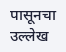पासूनचा उल्लेख